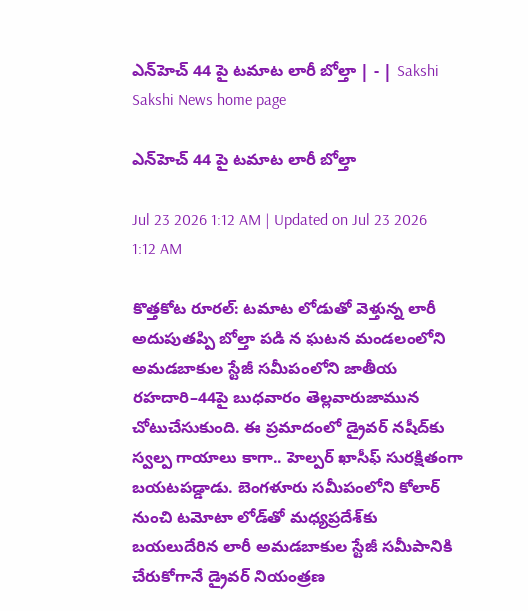ఎన్‌హెచ్‌ 44 పై టమాట లారీ బోల్తా | - | Sakshi
Sakshi News home page

ఎన్‌హెచ్‌ 44 పై టమాట లారీ బోల్తా

Jul 23 2026 1:12 AM | Updated on Jul 23 2026 1:12 AM

కొత్తకోట రూరల్‌: టమాట లోడుతో వెళ్తున్న లారీ అదుపుతప్పి బోల్తా పడి న ఘటన మండలంలోని అమడబాకుల స్టేజీ సమీపంలోని జాతీయ రహదారి–44పై బుధవారం తెల్లవారుజామున చోటుచేసుకుంది. ఈ ప్రమాదంలో డ్రైవర్‌ నషీద్‌కు స్వల్ప గాయాలు కాగా.. హెల్పర్‌ ఖాసీఫ్‌ సురక్షితంగా బయటపడ్డాడు. బెంగళూరు సమీపంలోని కోలార్‌ నుంచి టమోటా లోడ్‌తో మధ్యప్రదేశ్‌కు బయలుదేరిన లారీ అమడబాకుల స్టేజీ సమీపానికి చేరుకోగానే డ్రైవర్‌ నియంత్రణ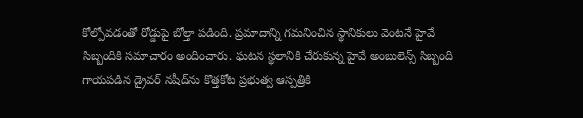కోల్పోవడంతో రోడ్డుపై బోల్తా పడింది. ప్రమాదాన్ని గమనించిన స్థానికులు వెంటనే హైవే సిబ్బందికి సమాచారం అందించారు. ఘటన స్థలానికి చేరుకున్న హైవే అంబులెన్స్‌ సిబ్బంది గాయపడిన డ్రైవర్‌ నషీద్‌ను కొత్తకోట ప్రభుత్వ ఆస్పత్రికి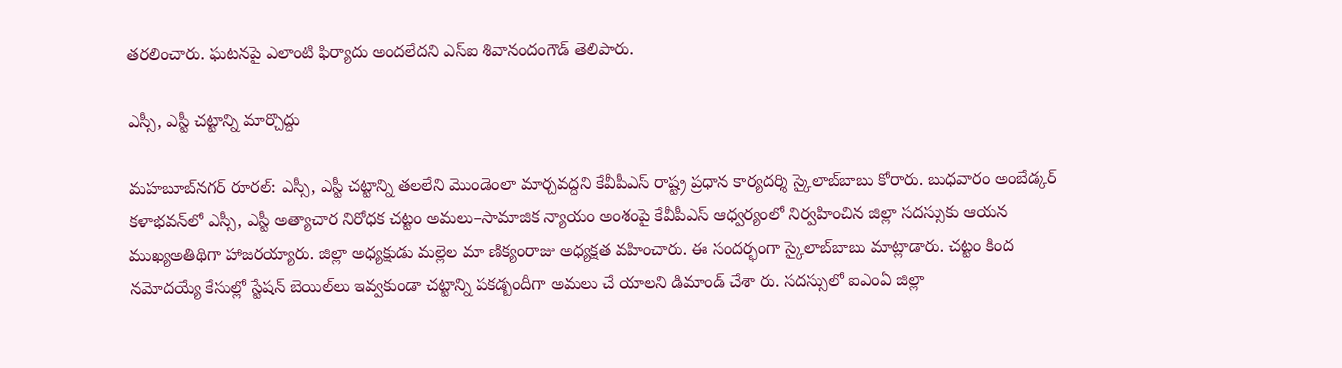తరలించారు. ఘటనపై ఎలాంటి ఫిర్యాదు అందలేదని ఎస్‌ఐ శివానందంగౌడ్‌ తెలిపారు.

ఎస్సీ, ఎస్టీ చట్టాన్ని మార్చొద్దు

మహబూబ్‌నగర్‌ రూరల్‌: ఎస్సీ, ఎస్టీ చట్టాన్ని తలలేని మొండెంలా మార్చవద్దని కేవీపీఎస్‌ రాష్ట్ర ప్రధాన కార్యదర్శి స్కైలాబ్‌బాబు కోరారు. బుధవారం అంబేడ్కర్‌ కళాభవన్‌లో ఎస్సీ, ఎస్టీ అత్యాచార నిరోధక చట్టం అమలు–సామాజిక న్యాయం అంశంపై కేవీపీఎస్‌ ఆధ్వర్యంలో నిర్వహించిన జిల్లా సదస్సుకు ఆయన ముఖ్యఅతిథిగా హాజరయ్యారు. జిల్లా అధ్యక్షుడు మల్లెల మా ణిక్యంరాజు అధ్యక్షత వహించారు. ఈ సందర్భంగా స్కైలాబ్‌బాబు మాట్లాడారు. చట్టం కింద నమోదయ్యే కేసుల్లో స్టేషన్‌ బెయిల్‌లు ఇవ్వకుండా చట్టాన్ని పకడ్బందీగా అమలు చే యాలని డిమాండ్‌ చేశా రు. సదస్సులో ఐఎంఏ జిల్లా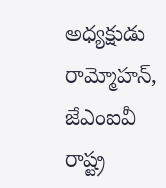అధ్యక్షుడు రామ్మోహన్‌, జేఎంఐవీ రాష్ట్ర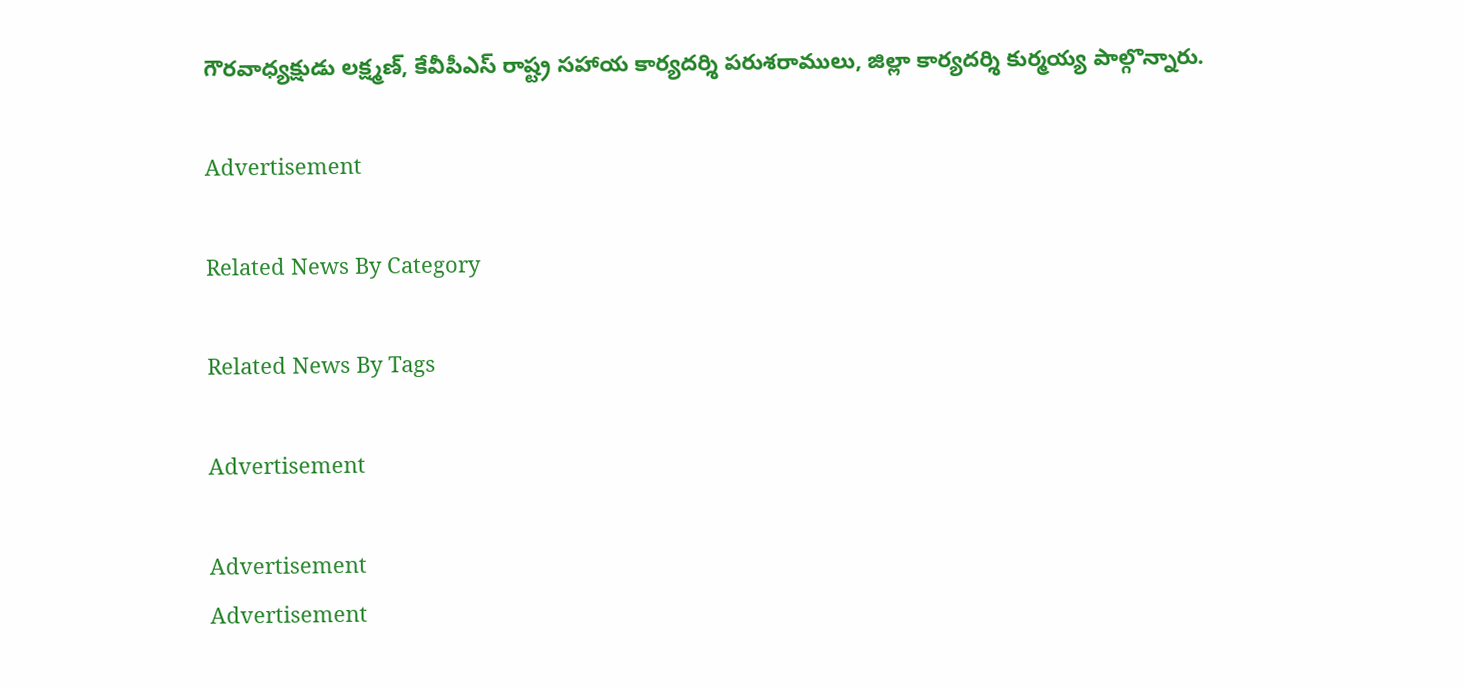గౌరవాధ్యక్షుడు లక్ష్మణ్‌, కేవీపీఎస్‌ రాష్ట్ర సహాయ కార్యదర్శి పరుశరాములు, జిల్లా కార్యదర్శి కుర్మయ్య పాల్గొన్నారు.

Advertisement

Related News By Category

Related News By Tags

Advertisement

Advertisement
Advertisement